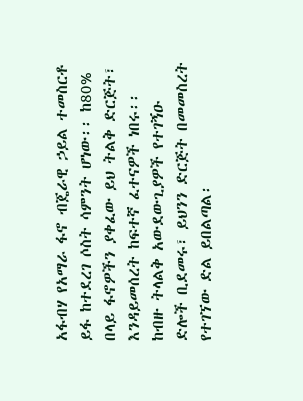አፋብሃ የአማራ ፋኖ ብጄራዊ ኃይል ተመስርቶ ይፋ ከተደረገ ሶስት ሳምንት ሆነው፡፡ ከ80% በላይ ፋኖዎችን ያቀፈው ይህ ትልቅ ድርጅት፣ እንዳይመሰረት ከፍተኛ ፈተናዎች ነበሩ፡፡ ከብዙ ትላልቅ አውደውጊያዎች የተገኝዑ ድሎች ቢደመሩ፣ ይህንን ድርጅት በመመስረት የተገኘው ድል ይበልጣል፡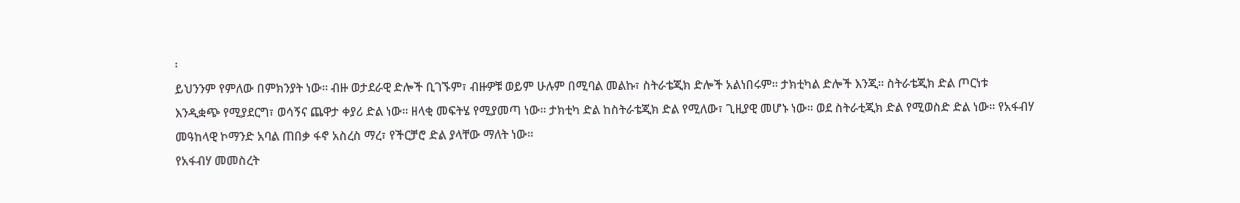፡
ይህንንም የምለው በምክንያት ነው፡፡ ብዙ ወታደራዊ ድሎች ቢገኙም፣ ብዙዎቹ ወይም ሁሉም በሚባል መልኩ፣ ስትራቴጂክ ድሎች አልነበሩም፡፡ ታክቲካል ድሎች እንጂ፡፡ ስትራቴጂክ ድል ጦርነቱ እንዲቋጭ የሚያደርግ፣ ወሳኝና ጨዋታ ቀያሪ ድል ነው፡፡ ዘላቂ መፍትሄ የሚያመጣ ነው፡፡ ታክቲካ ድል ከስትራቴጂክ ድል የሚለው፣ ጊዚያዊ መሆኑ ነው፡፡ ወደ ስትራቲጂክ ድል የሚወስድ ድል ነው፡፡ የአፋብሃ መዓከላዊ ኮማንድ አባል ጠበቃ ፋኖ አስረስ ማረ፣ የችርቻሮ ድል ያላቸው ማለት ነው፡፡
የአፋብሃ መመስረት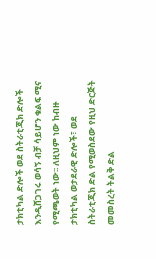ታክቲካል ድሎች ወደ ስትራቲጂክ ድሎች እንዲሸጋገሩ ወሳኝ ብቻ ሳይሆን ቁልፍ ሚና የሚጫወት ነው፡፡ ለዚህም ነው ከብዙ ታክቲካል ወታደራዊ ድሎች፣ ወደ ስትራቲጂክ ድል የሚወስደው የዚህ ድርጅት መመስረት ትልቅ ድል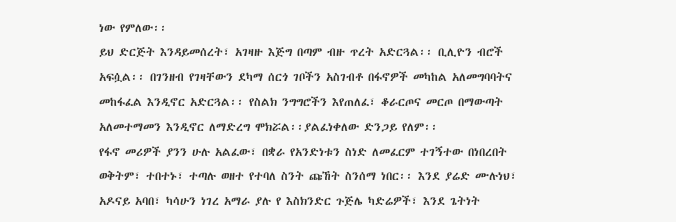ነው የምለው፡፡
ይህ ድርጅት እንዳይመሰረት፣ አገዛዙ እጅግ በጣም ብዙ ጥረት አድርጓል፡፡ ቢሊዮን ብሮች አፍሷል፡፡ በገንዘብ የገዛቸውን ደካማ ሰርጎ ገቦችን አስገብቶ በፋኖዎች መካከል አለመግባባትና መከፋፈል እንዲኖር አድርጓል፡፡ የስልክ ንግግሮችን እየጠለፈ፣ ቆራርጦና መርጦ በማውጣት አለመተማመን እንዲኖር ለማድረግ ሞክሯል፡፡ያልፈነቀለው ድንጋይ የለም፡፡
የፋኖ መሪዎች ያንን ሁሉ አልፈው፣ በቋራ የአንድነቱን ስነድ ለመፈርም ተገኝተው በነበረበት ወቅትም፣ ተበተኑ፣ ተጣሉ ወዘተ የተባለ ስንት ጩኸት ስንሰማ ነበር፡፡ እንደ ያሬድ ሙሉነህ፣ አዶናይ አባበ፣ ካሳሁን ነገረ አማራ ያሉ የ እስክንድር ጉጅሌ ካድሬዎች፣ እንደ ጌትነት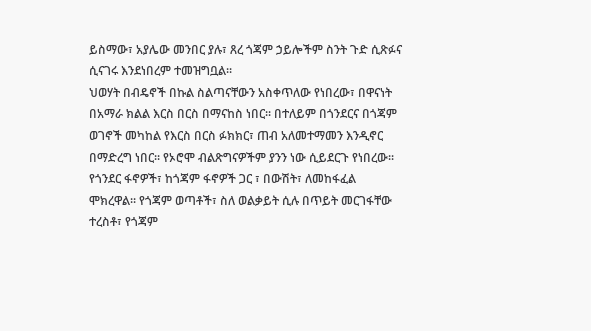ይስማው፣ አያሌው መንበር ያሉ፣ ጸረ ጎጃም ኃይሎችም ስንት ጉድ ሲጽፉና ሲናገሩ እንደነበረም ተመዝግቧል፡፡
ህወሃት በብዴኖች በኩል ስልጣናቸውን አስቀጥለው የነበረው፣ በዋናነት በአማራ ክልል እርስ በርስ በማናከስ ነበር፡፡ በተለይም በጎንደርና በጎጃም ወገኖች መካከል የእርስ በርስ ፉክክር፣ ጠብ አለመተማመን እንዲኖር በማድረግ ነበር፡፡ የኦሮሞ ብልጽግናዎችም ያንን ነው ሲይደርጉ የነበረው፡፡ የጎንደር ፋኖዎች፣ ከጎጃም ፋኖዎች ጋር ፣ በውሽት፣ ለመከፋፈል ሞክረዋል፡፡ የጎጃም ወጣቶች፣ ስለ ወልቃይት ሲሉ በጥይት መርገፋቸው ተረስቶ፣ የጎጃም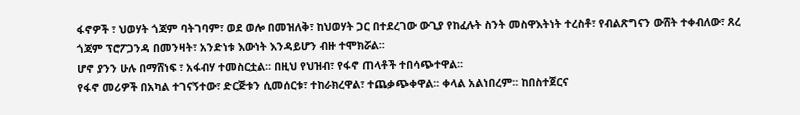ፋኖዎች ፣ ህወሃት ጎጃም ባትገባም፣ ወደ ወሎ በመዝለቅ፣ ከህወሃት ጋር በተደረገው ውጊያ የከፈሉት ስንት መስዋእትነት ተረስቶ፣ የብልጽግናን ውሸት ተቀብለው፣ ጸረ ጎጃም ፕሮፖጋንዳ በመንዛት፣ አንድነቱ እውነት እንዳይሆን ብዙ ተሞክሯል፡፡
ሆኖ ያንን ሁሉ በማሸነፍ ፣ አፋብሃ ተመስርቷል፡፡ በዚህ የህዝብ፣ የፋኖ ጠላቶች ተበሳጭተዋል፡፡
የፋኖ መሪዎች በአካል ተገናኝተው፣ ድርጅቱን ሲመሰርቱ፣ ተከራክረዋል፣ ተጨቃጭቀዋል፡፡ ቀላል አልነበረም፡፡ ከበስተጀርና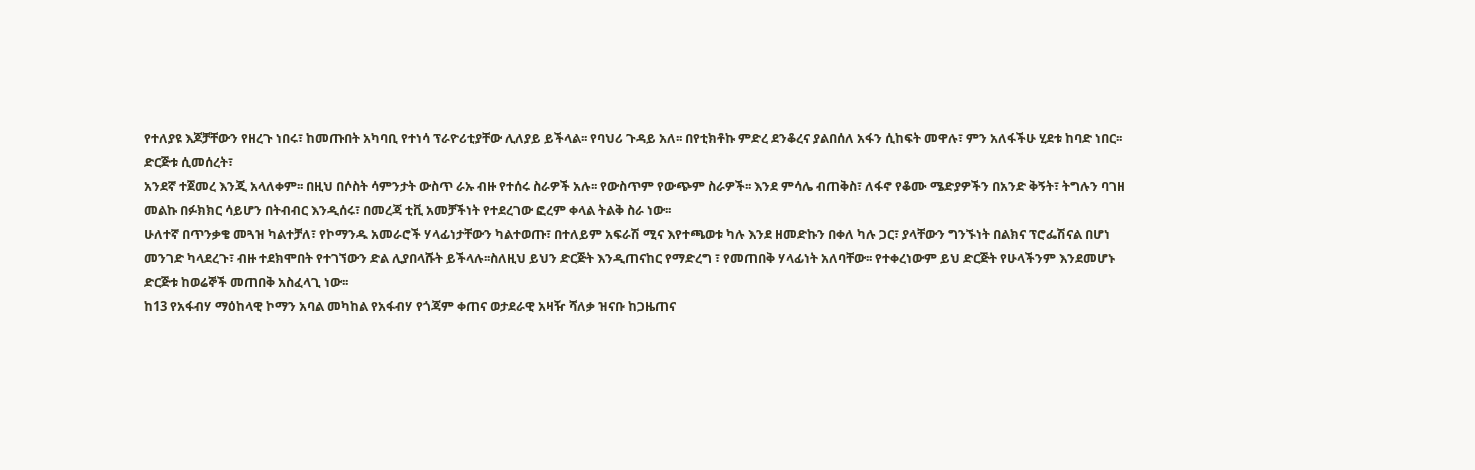የተለያዩ እጆቻቸውን የዘረጉ ነበሩ፣ ከመጡበት አካባቢ የተነሳ ፕራዮሪቲያቸው ሊለያይ ይችላል፡፡ የባህሪ ጉዳይ አለ፡፡ በየቲክቶኩ ምድረ ደንቆረና ያልበሰለ አፋን ሲከፍት መዋሉ፣ ምን አለፋችሁ ሂደቱ ከባድ ነበር፡፡
ድርጅቱ ሲመሰረት፣
አንደኛ ተጀመረ እንጂ አላለቀም፡፡ በዚህ በሶስት ሳምንታት ውስጥ ራኡ ብዙ የተሰሩ ስራዎች አሉ፡፡ የውስጥም የውጭም ስራዎች፡፡ እንደ ምሳሌ ብጠቅስ፣ ለፋኖ የቆሙ ሜድያዎችን በአንድ ቅኝት፣ ትግሉን ባገዘ መልኩ በፉክክር ሳይሆን በትብብር እንዲሰሩ፣ በመረጃ ቲቪ አመቻችነት የተደረገው ፎረም ቀላል ትልቅ ስራ ነው፡፡
ሁለተኛ በጥንቃቄ መጓዝ ካልተቻለ፣ የኮማንዱ አመራሮች ሃላፊነታቸውን ካልተወጡ፣ በተለይም አፍራሽ ሚና እየተጫወቱ ካሉ እንደ ዘመድኩን በቀለ ካሉ ጋር፣ ያላቸውን ግንኙነት በልክና ፕሮፌሽናል በሆነ መንገድ ካላደረጉ፣ ብዙ ተደክሞበት የተገኘውን ድል ሊያበላሹት ይችላሉ፡፡ስለዚህ ይህን ድርጅት እንዲጠናከር የማድረግ ፣ የመጠበቅ ሃላፊነት አለባቸው፡፡ የተቀረነውም ይህ ድርጅት የሁላችንም እንደመሆኑ ድርጅቱ ከወሬኞች መጠበቅ አስፈላጊ ነው፡፡
ከ13 የአፋብሃ ማዕከላዊ ኮማን አባል መካከል የአፋብሃ የጎጃም ቀጠና ወታደራዊ አዛዥ ሻለቃ ዝናቡ ከጋዜጠና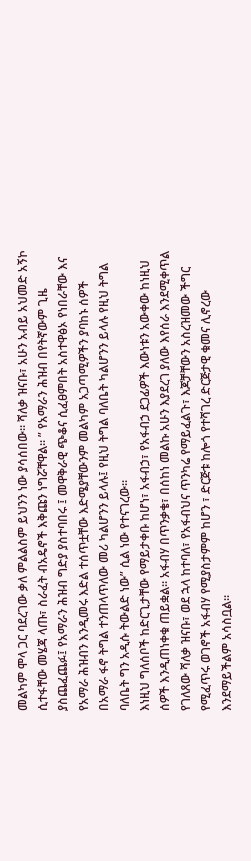መልካም ሞላ ጋር ባደረገው ቃለ ምልልስም ይህንን ነው ያሳሰበው፡፡ ሻለቃ ዝናቡ፣ አሁን አብይ አህመድ አኝኮ ሲተፋቸው መሄጃ ላጡ፣ ስራፈት ብአዴኖች እቅጩን ነግሯቸዋል፡፡ ” የአማራን ሕዝብ በየትኛውም ጊዜ ያስጨፈጨፉ፤ የአማራን ሕዝብ ግድያ ያስተባበሩ ፤ መዋቅራዊ ጭቆና ሲፈፀምበት አስተዋፅኦ የነበራቸው እና የአማራ ሕዝብን እንዲመሩ እድል ተሰጥቷቸው እድሜያቸውንም መልካም አጋጣሚዎችን ያባከኑ ሰዎች በአማራ ፋኖ ትግል ተንጠላጥለው መሪ ካልሆንን ይላሉ፤ የዚህ ትግል ባለቤት ካልሆንን ይላሉ የዚህ ትግል ባለቤት ግን አዲሱ ትውልድ ነው” ሲል ነው የተናገረው፡፡
እነዚህ ግለሰቦች ከድርጊታቸው የማይታቀቡ ከሆነ፣ አፋብኃ፣ የአፋብኃ ደጋፊዎች እውነቱን አውቀው ከነዚህ ሰዎች እንዲጠነቀቁ ጠይቋል፡፡ አፋብሃ በጥንቃቄ፣ በሰከነ መልኩ አሁን እያደረገ ያለው እየሰራ እንደሚቀጥል የገለጸው ሻለቃ ዝናቡ፣ ወደ ኋላ ከተባለ፣ የአፋብህና ጥንካሬ የማይፈልጉ፣ እጆቻቸውን አስረዝመው ችግር የሚፈጥሩ ወገኖች አፋብሃ የሚያስታምም ከሆን ፣ ድርጅቱ ከሎጎ የተሻገረ ድርጅታዊ ቁመና ሊኖረው እንደማይችልም አሳስቧል።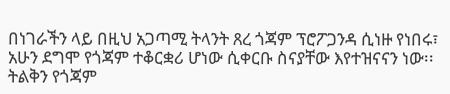በነገራችን ላይ በዚህ አጋጣሚ ትላንት ጸረ ጎጃም ፕሮፖጋንዳ ሲነዙ የነበሩ፣ አሁን ደግሞ የጎጃም ተቆርቋሪ ሆነው ሲቀርቡ ስናያቸው እየተዝናናን ነው፡፡ ትልቅን የጎጃም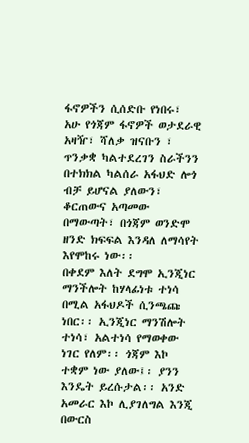ፋኖዎችን ሲሰድቡ የነበሩ፣ አሁ የጎጃም ፋኖዎች ወታደራዊ አዛዥ፣ ሻለቃ ዝናቡን ፣ ጥንቃቋ ካልተደረገን ስራችንን በተክክል ካልሰራ አፋህድ ሎጎ ብቻ ይሆናል ያለውን፣ ቆርጠውና አጣመው በማውጣት፣ በጎጃም ወንድሞ ዘንድ ክፍፍል እንዳለ ለማሳየት እየሞከሩ ነው፡፡
በቀደም እለት ደግሞ ኢንጂነር ማንችሎት ከሃላፊነቱ ተነሳ በሚል አፋህዶች ሲንጫጩ ነበር፡፡ ኢንጂነር ማንሽሎት ተነሳ፣ አልተነሳ የማወቀው ነገር የለም፡፡ ጎጃም እኮ ተቋም ነው ያለው፤፡ ያንን እንዴት ይረሱታል፡፡ አንድ አመራር እኮ ሊያገለግል እንጂ በውርስ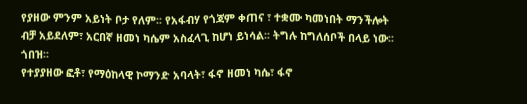የያዘው ምንም አይነት ቦታ የለም፡፡ የአፋብሃ የጎጃም ቀጠና ፣ ተቋሙ ካመነበት ማንችሎት ብቻ አይደለም፣ አርበኛ ዘመነ ካሴም አስፈላጊ ከሆነ ይነሳል፡፡ ትግሉ ከግለሰቦች በላይ ነው፡፡ ጎበዝ፡፡
የተያያዘው ፎቶ፣ የማዕከላዊ ኮማንድ አባላት፣ ፋኖ ዘመነ ካሴ፣ ፋኖ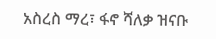አስረስ ማረ፣ ፋኖ ሻለቃ ዝናቡ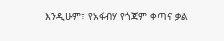እንዲሁም፣ የአፋብሃ የጎጃም ቀጣና ቃል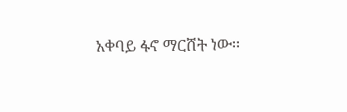አቀባይ ፋኖ ማርሸት ነው፡፡